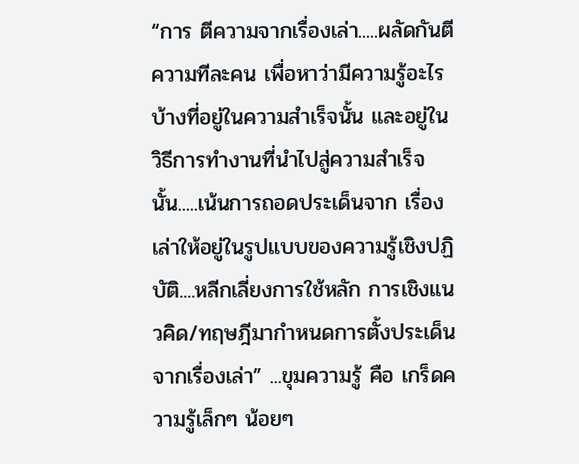“การ ตีความจากเรื่องเล่า.....ผลัดกันตีความทีละคน เพื่อหาว่ามีความรู้อะไรบ้างที่อยู่ในความสำเร็จนั้น และอยู่ในวิธีการทำงานที่นำไปสู่ความสำเร็จนั้น.....เน้นการถอดประเด็นจาก เรื่องเล่าให้อยู่ในรูปแบบของความรู้เชิงปฏิบัติ....หลีกเลี่ยงการใช้หลัก การเชิงแนวคิด/ทฤษฎีมากำหนดการตั้งประเด็นจากเรื่องเล่า” ...ขุมความรู้ คือ เกร็ดความรู้เล็กๆ น้อยๆ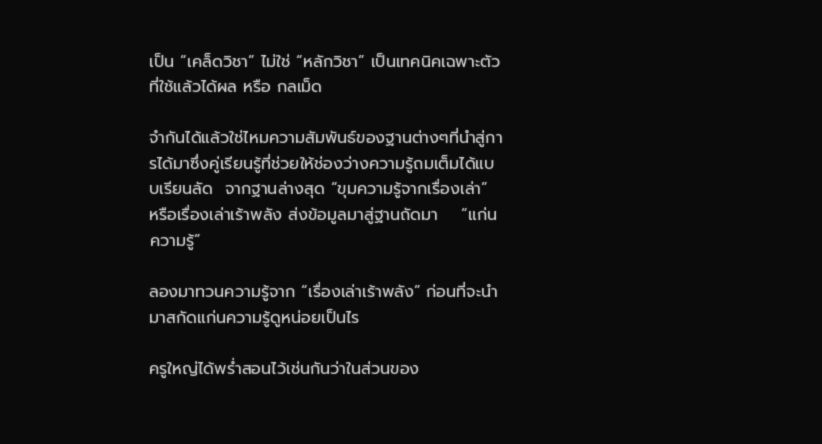เป็น “เคล็ดวิชา” ไม่ใช่ “หลักวิชา” เป็นเทคนิคเฉพาะตัวที่ใช้แล้วได้ผล หรือ กลเม็ด

จำกันได้แล้วใช่ไหมความสัมพันธ์ของฐานต่างๆที่นำสู่การได้มาซึ่งคู่เรียนรู้ที่ช่วยให้ช่องว่างความรู้ถมเต็มได้แบบเรียนลัด  จากฐานล่างสุด “ขุมความรู้จากเรื่องเล่า”  หรือเรื่องเล่าเร้าพลัง ส่งข้อมูลมาสู่ฐานถัดมา    “แก่นความรู้”

ลองมาทวนความรู้จาก “เรื่องเล่าเร้าพลัง” ก่อนที่จะนำมาสกัดแก่นความรู้ดูหน่อยเป็นไร

ครูใหญ่ได้พร่ำสอนไว้เช่นกันว่าในส่วนของ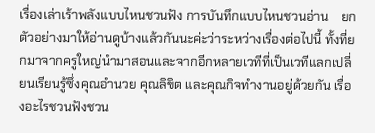เรื่องเล่าเร้าพลังแบบไหนชวนฟัง การบันทึกแบบไหนชวนอ่าน    ยกตัวอย่างมาให้อ่านดูบ้างแล้วกันนะค่ะว่าระหว่างเรื่องต่อไปนี้ ทั้งที่ยกมาจากครูใหญ่นำมาสอนและจากอีกหลายเวทีที่เป็นเวทีแลกเปลี่ยนเรียนรู้ซึ่งคุณอำนวย คุณลิขิต และคุณกิจทำงานอยู่ด้วยกัน เรื่องอะไรชวนฟังชวน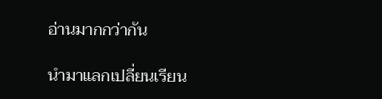อ่านมากกว่ากัน

นำมาแลกเปลี่ยนเรียน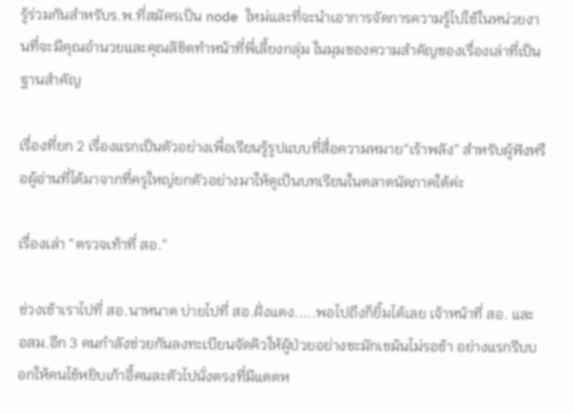รู้ร่วมกันสำหรับร.พ.ที่สมัครเป็น node ใหม่และที่จะนำเอาการจัดการความรู้ไปใช้ในหน่วยงานที่จะมีคุณอำนวยและคุณลิขิตทำหน้าที่พี่เลี้ยงกลุ่ม ในมุมของความสำคัญของเรื่องเล่าที่เป็นฐานสำคัญ

เรื่องที่ยก 2 เรื่องแรกเป็นตัวอย่างเพื่อเรียนรู้รูปแบบที่สื่อความหมาย“เร้าพลัง” สำหรับผู้ฟังหรือผู้อ่านที่ได้มาจากที่ครูใหญ่ยกตัวอย่างมาให้ดูเป็นบทเรียนในตลาดนัดภาคใต้ค่ะ

เรื่องเล่า “ตรวจเท้าที่ สอ.”

ช่วงเช้าเราไปที่ สอ.นาหนาด บ่ายไปที่ สอ.ฝั่งแดง.....พอไปถึงก็ยิ้มได้เลย เจ้าหน้าที่ สอ. และ อสม.อีก 3 คนกำลังช่วยกันลงทะเบียนจัดคิวให้ผู้ป่วยอย่างขะมักเขม้นไม่รอช้า อย่างแรกรีบบอกให้คนไข้หยิบเก้าอี้คนละตัวไปนั่งตรงที่มีแดดห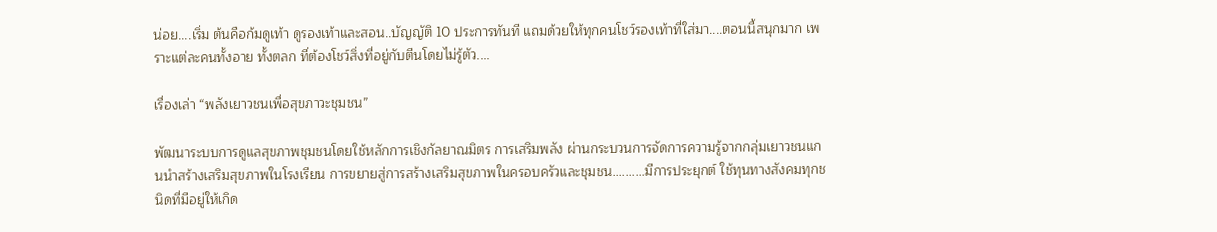น่อย....เริ่ม ต้นคือก้มดูเท้า ดูรองเท้าและสอน..บัญญัติ 10 ประการทันที แถมด้วยให้ทุกคนโชว์รองเท้าที่ใส่มา....ตอนนี้สนุกมาก เพราะแต่ละคนทั้งอาย ทั้งตลก ที่ต้องโชว์สิ่งที่อยู่กับตีนโดยไม่รู้ตัว....

เรื่องเล่า “พลังเยาวชนเพื่อสุขภาวะชุมชน”

พัฒนาระบบการดูแลสุขภาพชุมชนโดยใช้หลักการเชิงกัลยาณมิตร การเสริมพลัง ผ่านกระบวนการจัดการความรู้จากกลุ่มเยาวชนแกนนำสร้างเสริมสุขภาพในโรงเรียน การขยายสู่การสร้างเสริมสุขภาพในครอบครัวและชุมชน..........มีการประยุกต์ ใช้ทุนทางสังคมทุกชนิดที่มีอยู่ให้เกิด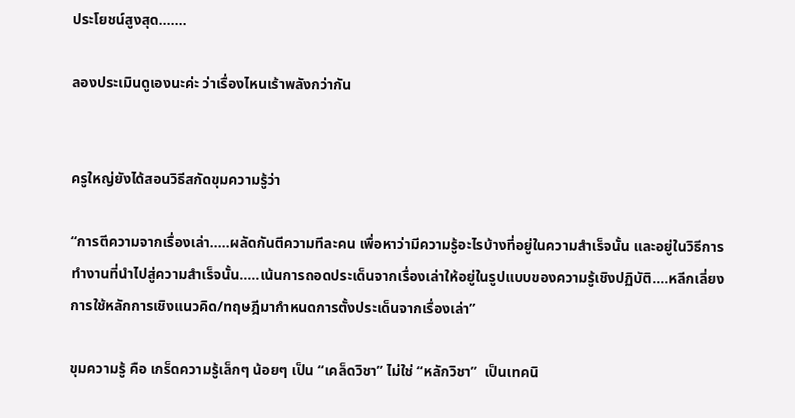ประโยชน์สูงสุด.......

ลองประเมินดูเองนะค่ะ ว่าเรื่องไหนเร้าพลังกว่ากัน


ครูใหญ่ยังได้สอนวิธีสกัดขุมความรู้ว่า

“การตีความจากเรื่องเล่า.....ผลัดกันตีความทีละคน เพื่อหาว่ามีความรู้อะไรบ้างที่อยู่ในความสำเร็จนั้น และอยู่ในวิธีการทำงานที่นำไปสู่ความสำเร็จนั้น.....เน้นการถอดประเด็นจากเรื่องเล่าให้อยู่ในรูปแบบของความรู้เชิงปฏิบัติ....หลีกเลี่ยงการใช้หลักการเชิงแนวคิด/ทฤษฎีมากำหนดการตั้งประเด็นจากเรื่องเล่า”

ขุมความรู้ คือ เกร็ดความรู้เล็กๆ น้อยๆ เป็น “เคล็ดวิชา” ไม่ใช่ “หลักวิชา”  เป็นเทคนิ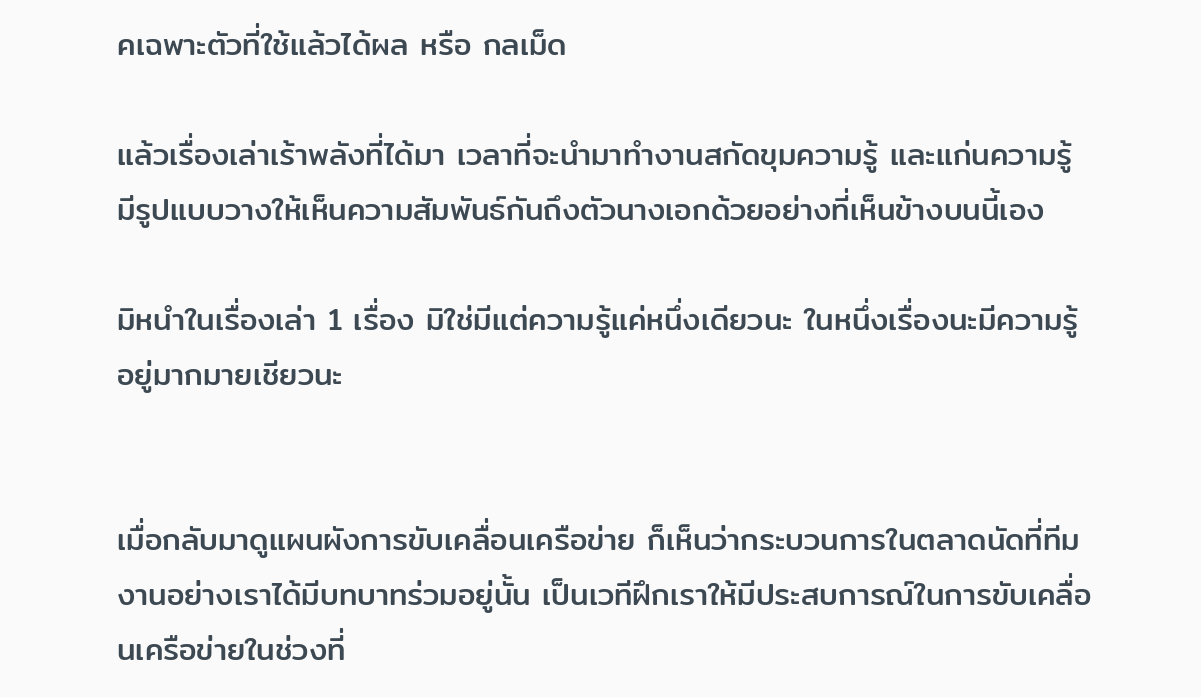คเฉพาะตัวที่ใช้แล้วได้ผล หรือ กลเม็ด

แล้วเรื่องเล่าเร้าพลังที่ได้มา เวลาที่จะนำมาทำงานสกัดขุมความรู้ และแก่นความรู้ มีรูปแบบวางให้เห็นความสัมพันธ์กันถึงตัวนางเอกด้วยอย่างที่เห็นข้างบนนี้เอง

มิหนำในเรื่องเล่า 1 เรื่อง มิใช่มีแต่ความรู้แค่หนึ่งเดียวนะ ในหนึ่งเรื่องนะมีความรู้อยู่มากมายเชียวนะ


เมื่อกลับมาดูแผนผังการขับเคลื่อนเครือข่าย ก็เห็นว่ากระบวนการในตลาดนัดที่ทีมงานอย่างเราได้มีบทบาทร่วมอยู่นั้น เป็นเวทีฝึกเราให้มีประสบการณ์ในการขับเคลื่อนเครือข่ายในช่วงที่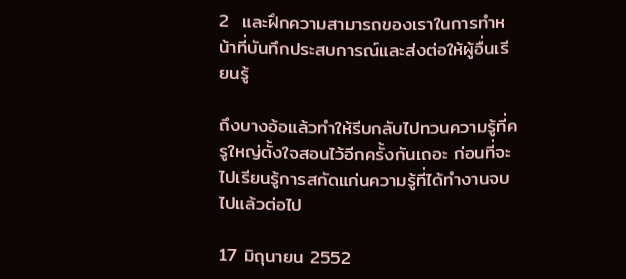2  และฝึกความสามารถของเราในการทำหน้าที่บันทึกประสบการณ์และส่งต่อให้ผู้อื่นเรียนรู้

ถึงบางอ้อแล้วทำให้รีบกลับไปทวนความรู้ที่ครูใหญ่ตั้งใจสอนไว้อีกครั้งกันเถอะ ก่อนที่จะไปเรียนรู้การสกัดแก่นความรู้ที่ได้ทำงานจบไปแล้วต่อไป

17 มิถุนายน 2552